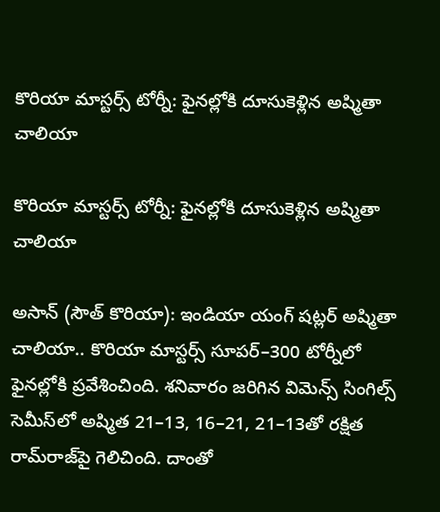కొరియా మాస్టర్స్ టోర్నీ: ఫైనల్లోకి దూసుకెళ్లిన అష్మితా చాలియా

కొరియా మాస్టర్స్ టోర్నీ: ఫైనల్లోకి దూసుకెళ్లిన అష్మితా చాలియా

అసాన్‌‌ (సౌత్‌‌ కొరియా): ఇండియా యంగ్‌‌ షట్లర్ అష్మితా చాలియా.. కొరియా మాస్టర్స్‌‌ సూపర్‌‌–300 టోర్నీలో ఫైనల్లోకి ప్రవేశించింది. శనివారం జరిగిన విమెన్స్‌‌ సింగిల్స్‌‌ సెమీస్‌‌లో అష్మిత 21–13, 16–21, 21–13తో రక్షిత రామ్‌‌రాజ్‌‌పై గెలిచింది. దాంతో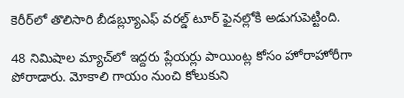కెరీర్‌‌లో తొలిసారి బీడబ్ల్యూఎఫ్‌‌ వరల్డ్‌‌ టూర్‌‌ ఫైనల్లోకి అడుగుపెట్టింది.

48 నిమిషాల మ్యాచ్‌‌లో ఇద్దరు ప్లేయర్లు పాయింట్ల కోసం హోరాహోరీగా పోరాడారు. మోకాలి గాయం నుంచి కోలుకుని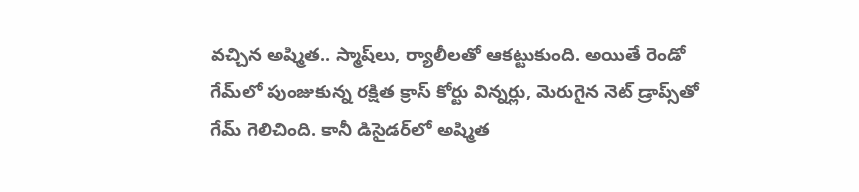వచ్చిన అష్మిత.. స్మాష్‌‌లు, ర్యాలీలతో ఆకట్టుకుంది. అయితే రెండో గేమ్‌‌లో పుంజుకున్న రక్షిత క్రాస్‌‌ కోర్టు విన్నర్లు, మెరుగైన నెట్‌‌ డ్రాప్స్‌‌తో గేమ్‌‌ గెలిచింది. కానీ డిసైడర్‌‌లో అష్మిత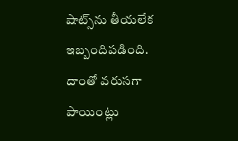షాట్స్‌‌ను తీయలేక ఇబ్బందిపడింది.  దాంతో వరుసగా పాయింట్లు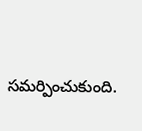సమర్పించుకుంది.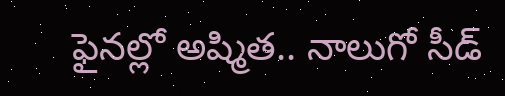ఫైనల్లో అష్మిత.. నాలుగో సీడ్‌‌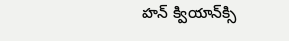హన్‌‌ క్వియాన్‌‌క్సి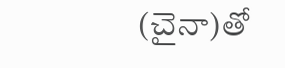(చైనా)తో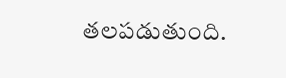తలపడుతుంది.